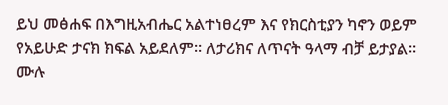ይህ መፅሐፍ በእግዚአብሔር አልተነፀረም እና የክርስቲያን ካኖን ወይም የአይሁድ ታናክ ክፍል አይደለም። ለታሪክና ለጥናት ዓላማ ብቻ ይታያል። ሙሉ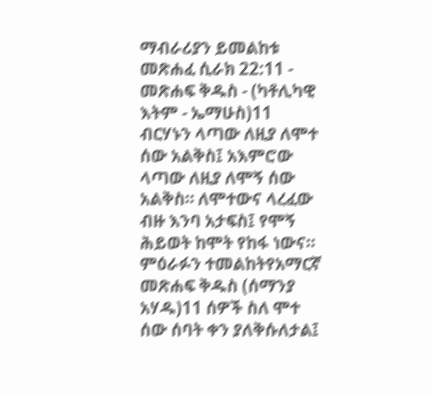ማብራሪያን ይመልከቱ መጽሐፈ ሲራክ 22:11 - መጽሐፍ ቅዱስ - (ካቶሊካዊ እትም - ኤማሁስ)11 ብርሃኑን ላጣው ለዚያ ለሞተ ሰው አልቅስ፤ አእምሮው ላጣው ለዚያ ለሞኝ ሰው አልቅስ። ለሞተውና ላረፈው ብዙ እንባ አታፍስ፤ የሞኝ ሕይወት ከሞት የከፋ ነውና። ምዕራፉን ተመልከትየአማርኛ መጽሐፍ ቅዱስ (ሰማንያ አሃዱ)11 ሰዎች ስለ ሞተ ሰው ሰባት ቀን ያለቅሱለታል፤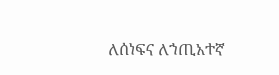ለሰነፍና ለኀጢአተኛ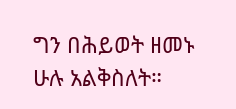ግን በሕይወት ዘመኑ ሁሉ አልቅስለት።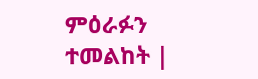ምዕራፉን ተመልከት |